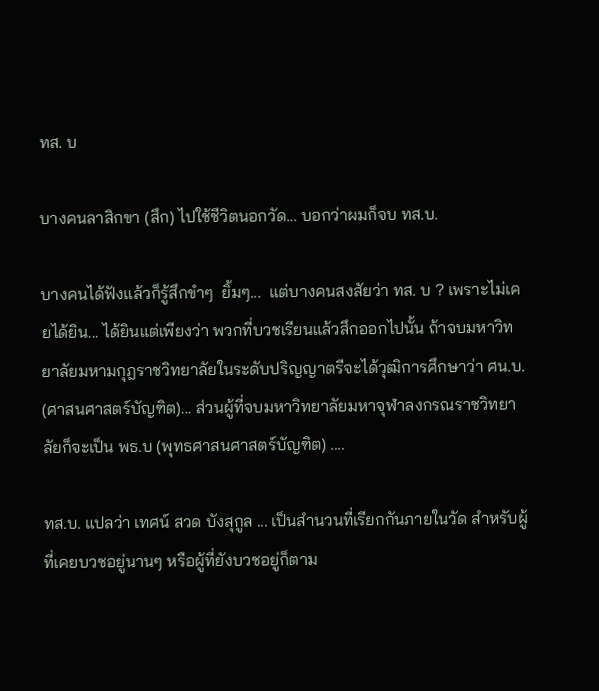ทส. บ

บางคนลาสิกขา (สึก) ไปใช้ชีวิตนอกวัด... บอกว่าผมก็จบ ทส.บ.

บางคนได้ฟังแล้วก็รู้สึกขำๆ  ยิ้มๆ...  แต่บางคนสงสัยว่า ทส. บ ? เพราะไม่เคยได้ยิน... ได้ยินแต่เพียงว่า พวกที่บวชเรียนแล้วสึกออกไปนั้น ถ้าจบมหาวิทยาลัยมหามกุฎราชวิทยาลัยในระดับปริญญาตรีจะได้วุฒิการศึกษาว่า ศน.บ. (ศาสนศาสตร์บัญฑิต)... ส่วนผู้ที่จบมหาวิทยาลัยมหาจุฬาลงกรณราชวิทยาลัยก็จะเป็น พธ.บ (พุทธศาสนศาสตร์บัญฑิต) ....

ทส.บ. แปลว่า เทศน์ สวด บังสุกูล ... เป็นสำนวนที่เรียกกันภายในวัด สำหรับผู้ที่เคยบวชอยู่นานๆ หรือผู้ที่ยังบวชอยู่ก็ตาม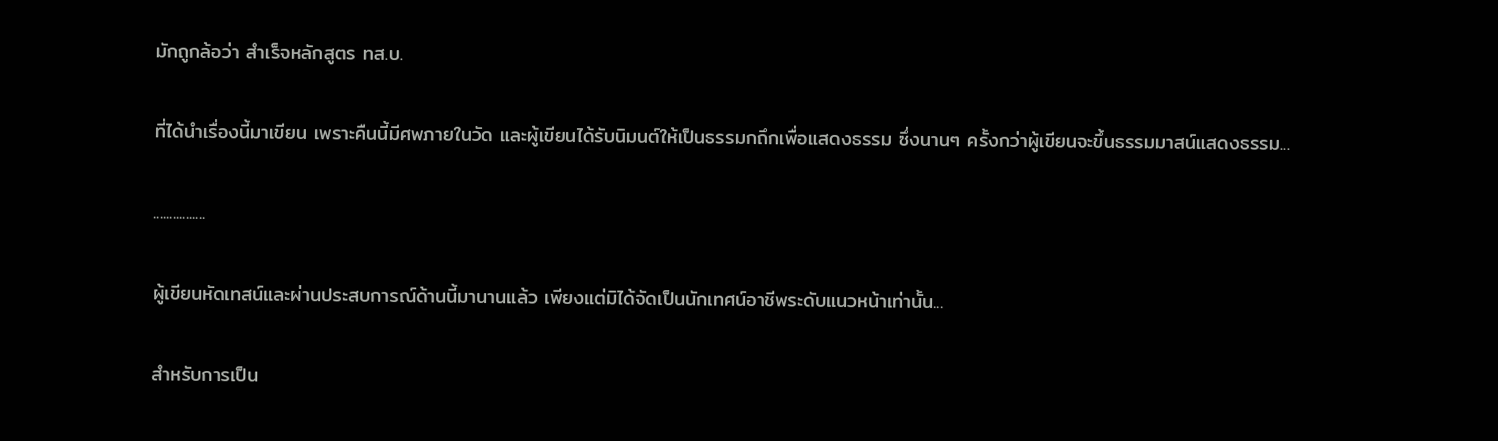มักถูกล้อว่า สำเร็จหลักสูตร ทส.บ.

ที่ได้นำเรื่องนี้มาเขียน เพราะคืนนี้มีศพภายในวัด และผู้เขียนได้รับนิมนต์ให้เป็นธรรมกถึกเพื่อแสดงธรรม ซึ่งนานๆ ครั้งกว่าผู้เขียนจะขึ้นธรรมมาสน์แสดงธรรม...

................

ผู้เขียนหัดเทสน์และผ่านประสบการณ์ด้านนี้มานานแล้ว เพียงแต่มิได้จัดเป็นนักเทศน์อาชีพระดับแนวหน้าเท่านั้น...

สำหรับการเป็น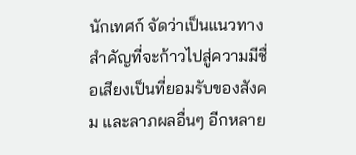นักเทศก์ จัดว่าเป็นแนวทางสำคัญที่จะก้าวไปสู่ความมีชื่อเสียงเป็นที่ยอมรับของสังคม และลาภผลอื่นๆ อีกหลาย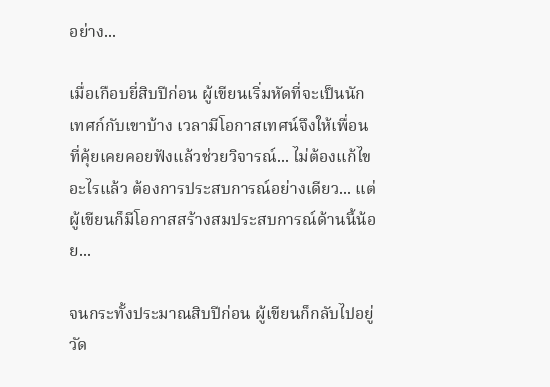อย่าง...

เมื่อเกือบยี่สิบปีก่อน ผู้เขียนเริ่มหัดที่จะเป็นนักเทศก์กับเขาบ้าง เวลามีโอกาสเทศน์จึงให้เพื่อนที่คุ้ยเคยคอยฟังแล้วช่วยวิจารณ์... ไม่ต้องแก้ไขอะไรแล้ว ต้องการประสบการณ์อย่างเดียว... แต่ผู้เขียนก็มีโอกาสสร้างสมประสบการณ์ด้านนี้น้อย...

จนกระทั้งประมาณสิบปีก่อน ผู้เขียนก็กลับไปอยู่วัด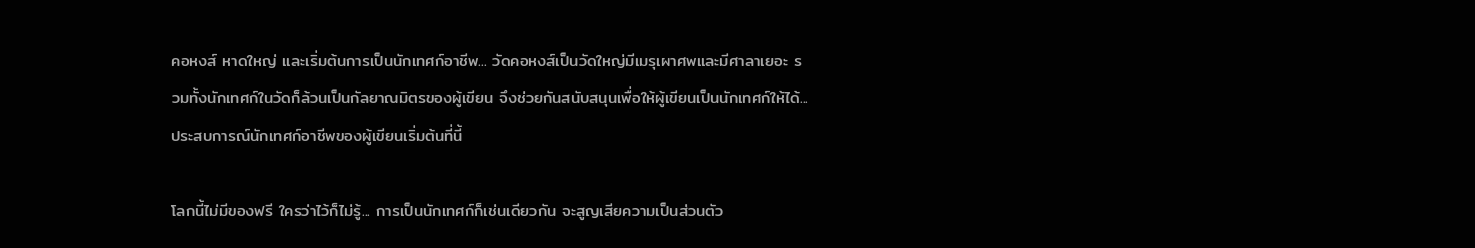คอหงส์ หาดใหญ่ และเริ่มต้นการเป็นนักเทศก์อาชีพ... วัดคอหงส์เป็นวัดใหญ่มีเมรุเผาศพและมีศาลาเยอะ รวมทั้งนักเทศก์ในวัดก็ล้วนเป็นกัลยาณมิตรของผู้เขียน จึงช่วยกันสนับสนุนเพื่อให้ผู้เขียนเป็นนักเทศก์ให้ได้... ประสบการณ์นักเทศก์อาชีพของผู้เขียนเริ่มต้นที่นี้

โลกนี้ไม่มีของฟรี ใครว่าไว้ก็ไม่รู้... การเป็นนักเทศก์ก็เช่นเดียวกัน จะสูญเสียความเป็นส่วนตัว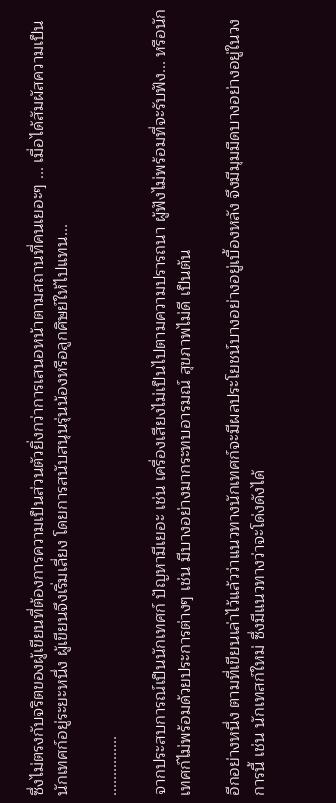ซึ่งไม่ตรงกับจริตของผู้เขียนที่ต้องการความเป็นส่วนตัวยิ่งกว่าการเสนอหน้าตามสถานที่คนเยอะๆ ... เมื่อได้สัมผัสความเป็นนักเทศก์อยู่ระยะหนึ่ง ผู้เขียนจึงเริ่มเลี่ยง โดยการสนับสนุนรุ่นน้องหรือลูกศิษย์ให้ไปแทน...

...............

จากประสบการณ์เป็นนักเทศก์ ปัญหามีเยอะ เช่น เครื่องเสียงไม่เป็นไปตามความปรารถนา ผู้ฟังไม่พร้อมที่จะรับฟัง... หรือนักเทศก์ไม่พร้อมด้วยประการต่างๆ เช่น มีบางอย่างมากระทบอารมณ์ สุขภาพไม่ดี เป็นต้น

อีกอย่างหนึ่ง ตามที่เขียนเล่าไว้แล้วว่าแนวทางนักเทศก์จะมีผลประโยชน์บางอย่างอยู่เบื้องหลัง จึงมีมุมมืดบางอย่างอยู่ในวงการนี้ เช่น นักเทสก์ใหม่ ซึ่งมีแนวทางว่าจะโด่งดังได้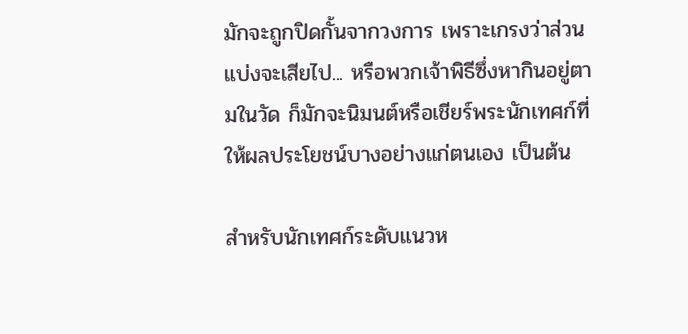มักจะถูกปิดกั้นจากวงการ เพราะเกรงว่าส่วนแบ่งจะเสียไป... หรือพวกเจ้าพิธีซึ่งหากินอยู่ตามในวัด ก็มักจะนิมนต์หรือเชียร์พระนักเทศก์ที่ให้ผลประโยชน์บางอย่างแก่ตนเอง เป็นต้น

สำหรับนักเทศก์ระดับแนวห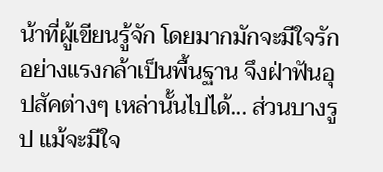น้าที่ผู้เขียนรู้จัก โดยมากมักจะมีใจรักอย่างแรงกล้าเป็นพื้นฐาน จึงฝ่าฟันอุปสัคต่างๆ เหล่านั้นไปได้... ส่วนบางรูป แม้จะมีใจ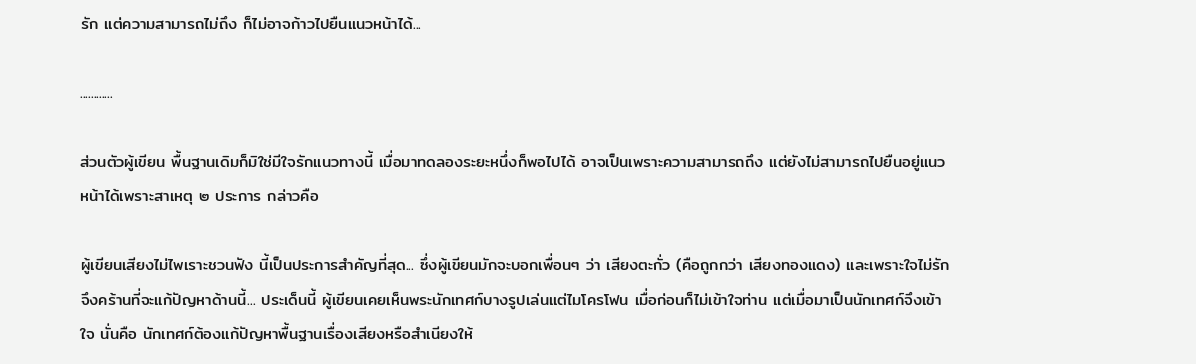รัก แต่ความสามารถไม่ถึง ก็ไม่อาจก้าวไปยืนแนวหน้าได้...

............

ส่วนตัวผู้เขียน พื้นฐานเดิมก็มิใช่มีใจรักแนวทางนี้ เมื่อมาทดลองระยะหนึ่งก็พอไปได้ อาจเป็นเพราะความสามารถถึง แต่ยังไม่สามารถไปยืนอยู่แนวหน้าได้เพราะสาเหตุ ๒ ประการ กล่าวคือ

ผู้เขียนเสียงไม่ไพเราะชวนฟัง นี้เป็นประการสำคัญที่สุด... ซึ่งผู้เขียนมักจะบอกเพื่อนๆ ว่า เสียงตะกั่ว (คือถูกกว่า เสียงทองแดง) และเพราะใจไม่รัก จึงคร้านที่จะแก้ปัญหาด้านนี้... ประเด็นนี้ ผู้เขียนเคยเห็นพระนักเทศก์บางรูปเล่นแต่ไมโครโฟน เมื่อก่อนก็ไม่เข้าใจท่าน แต่เมื่อมาเป็นนักเทศก์จึงเข้าใจ นั่นคือ นักเทศก์ต้องแก้ปัญหาพื้นฐานเรื่องเสียงหรือสำเนียงให้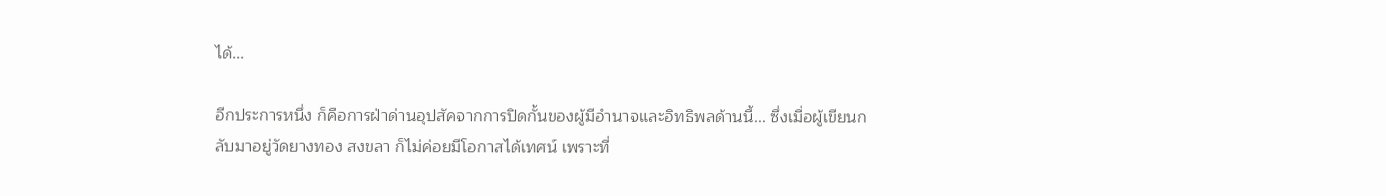ได้...

อีกประการหนึ่ง ก็คือการฝ่าด่านอุปสัคจากการปิดกั้นของผู้มีอำนาจและอิทธิพลด้านนี้... ซึ่งเมื่อผู้เขียนกลับมาอยู่วัดยางทอง สงขลา ก็ไม่ค่อยมีโอกาสได้เทศน์ เพราะที่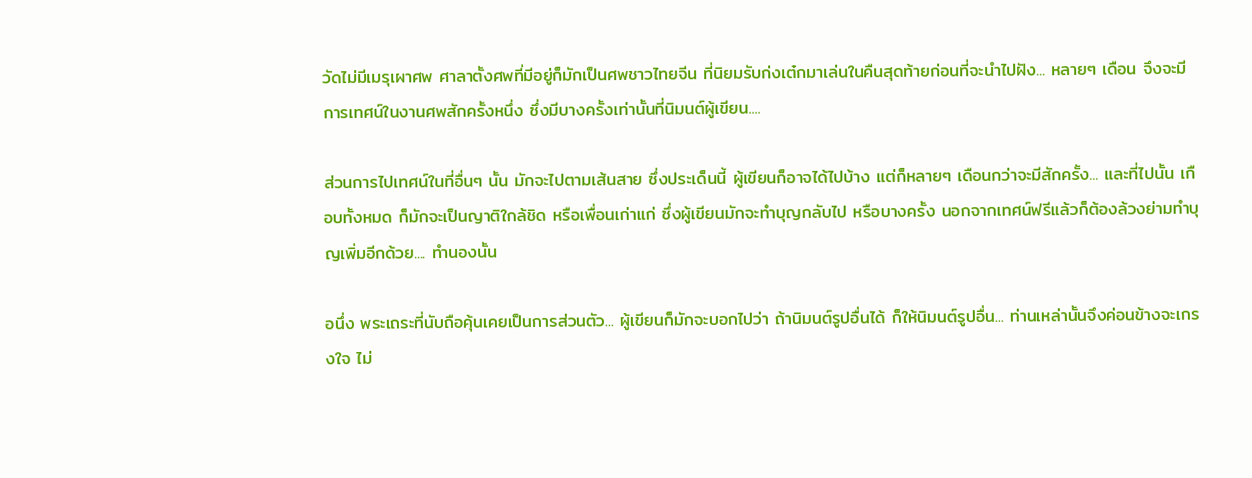วัดไม่มีเมรุเผาศพ ศาลาตั้งศพที่มีอยู่ก็มักเป็นศพชาวไทยจีน ที่นิยมรับก่งเต๋กมาเล่นในคืนสุดท้ายก่อนที่จะนำไปฝัง... หลายๆ เดือน จึงจะมีการเทศน์ในงานศพสักครั้งหนึ่ง ซึ่งมีบางครั้งเท่านั้นที่นิมนต์ผู้เขียน....

ส่วนการไปเทศน์ในที่อื่นๆ นั้น มักจะไปตามเส้นสาย ซึ่งประเด็นนี้ ผู้เขียนก็อาจได้ไปบ้าง แต่ก็หลายๆ เดือนกว่าจะมีสักครั้ง... และที่ไปนั้น เกือบทั้งหมด ก็มักจะเป็นญาติใกล้ชิด หรือเพื่อนเก่าแก่ ซึ่งผู้เขียนมักจะทำบุญกลับไป หรือบางครั้ง นอกจากเทศน์ฟรีแล้วก็ต้องล้วงย่ามทำบุญเพิ่มอีกด้วย.... ทำนองนั้น

อนึ่ง พระเถระที่นับถือคุ้นเคยเป็นการส่วนตัว... ผู้เขียนก็มักจะบอกไปว่า ถ้านิมนต์รูปอื่นได้ ก็ให้นิมนต์รูปอื่น... ท่านเหล่านั้นจึงค่อนข้างจะเกรงใจ ไม่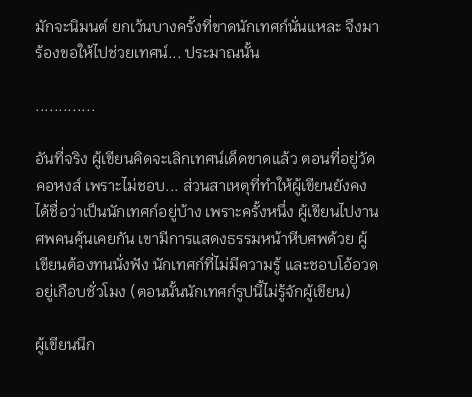มักจะนิมนต์ ยกเว้นบางครั้งที่ขาดนักเทศก์นั่นแหละ จึงมาร้องขอให้ไปช่วยเทศน์... ประมาณนั้น

.............

อันที่จริง ผู้เขียนคิดจะเลิกเทศน์เด็ดขาดแล้ว ตอนที่อยู่วัดคอหงส์ เพราะไม่ชอบ... ส่วนสาเหตุที่ทำให้ผู้เขียนยังคงได้ชื่อว่าเป็นนักเทศก์อยู่บ้าง เพราะครั้งหนึ่ง ผู้เขียนไปงานศพคนคุ้นเคยกัน เขามีการแสดงธรรมหน้าหีบศพด้วย ผู้เขียนต้องทนนั่งฟัง นักเทศก์ที่ไม่มีความรู้ และชอบโอ้อวดอยู่เกือบชั่วโมง (ตอนนั้นนักเทศก์รูปนี้ไม่รู้จักผู้เขียน)

ผู้เขียนนึก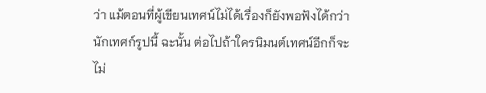ว่า แม้ตอนที่ผู้เขียนเทศน์ไม่ได้เรื่องก็ยังพอฟังได้กว่านักเทศก์รูปนี้ ฉะนั้น ต่อไปถ้าใครนิมนต์เทศน์อีกก็จะไม่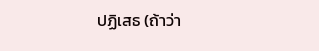ปฏิเสธ (ถ้าว่า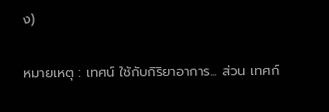ง)

หมายเหตุ : เทศน์ ใช้กับกิริยาอาการ... ส่วน เทศก์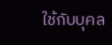ใช้กับบุคล